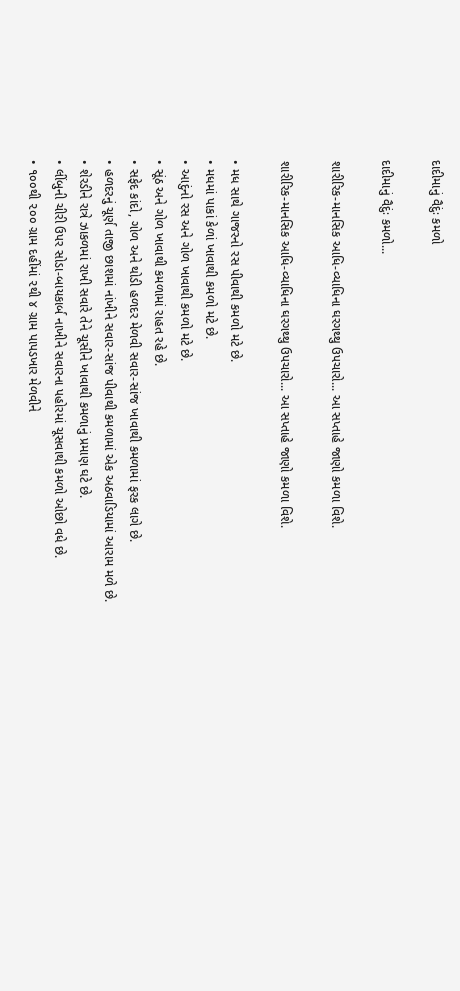દાદીમાનું વૈદુંઃ કમળો

દાદીમાનું વૈદુંઃ કમળો...

શારીરિક-માનસિક આધિ-વ્યાધિના ઘરગથ્થુ ઉપચારો... આ સપ્તાહે જાણો કમળા વિશે.

શારીરિક-માનસિક આધિ-વ્યાધિના ઘરગથ્થુ ઉપચારો... આ સપ્તાહે જાણો કમળા વિશે.

• મધ સાથે ગાજરનો રસ પીવાથી કમળો મટે છે.
• મધમાં પાકાં કેળાં ખાવાથી કમળો મટે છે.
• આદુંનો રસ અને ગોળ ખાવાથી કમળો મટે છે.
• સૂંઠ અને ગોળ ખાવાથી કમળામાં રાહત રહે છે.
• સફેદ કાંદો, ગોળ અને થોડી હળદર મેળવી સવાર-સાંજ ખાવાથી કમળામાં ફરક લાગે છે.
• હળદરનું ચૂર્ણ તાજી છાશમાં નાંખીને સવાર-સાંજ પીવાથી કમળામાં એક અઠવાડિયામાં આરામ મળે છે.
• શેરડીને રાત્રે ઝાકળમાં રાખી સવારે તેને ચૂસીને ખાવાથી કમળાનું પ્રમાણ ઘટે છે.
• લીંબુની ચીરી ઉપર સોડા-બાયકાર્બ નાખીને સવારના પહોરમાં ચૂસવાથી કમળો ઓછો વધે છે.
• ૧૦૦થી ૨૦૦ ગ્રામ દહીંમાં ૨થી ૪ ગ્રામ પાપડખાર મેળવીને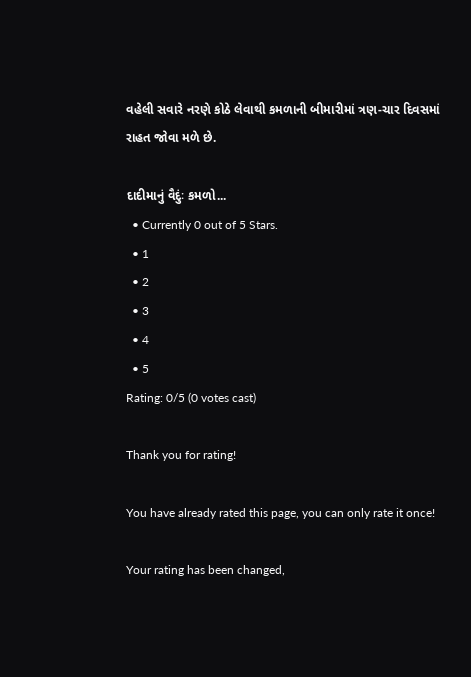વહેલી સવારે નરણે કોઠે લેવાથી કમળાની બીમારીમાં ત્રણ-ચાર દિવસમાં રાહત જોવા મળે છે.

દાદીમાનું વૈદુંઃ કમળો...
  • Currently 0 out of 5 Stars.
  • 1
  • 2
  • 3
  • 4
  • 5
Rating: 0/5 (0 votes cast)

Thank you for rating!

You have already rated this page, you can only rate it once!

Your rating has been changed,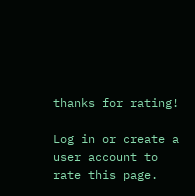thanks for rating!

Log in or create a user account to rate this page.